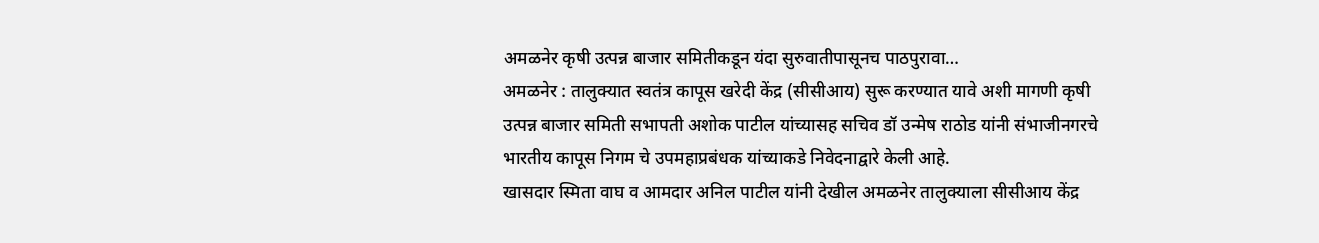अमळनेर कृषी उत्पन्न बाजार समितीकडून यंदा सुरुवातीपासूनच पाठपुरावा…
अमळनेर : तालुक्यात स्वतंत्र कापूस खरेदी केंद्र (सीसीआय) सुरू करण्यात यावे अशी मागणी कृषी उत्पन्न बाजार समिती सभापती अशोक पाटील यांच्यासह सचिव डॉ उन्मेष राठोड यांनी संभाजीनगरचे भारतीय कापूस निगम चे उपमहाप्रबंधक यांच्याकडे निवेदनाद्वारे केली आहे.
खासदार स्मिता वाघ व आमदार अनिल पाटील यांनी देखील अमळनेर तालुक्याला सीसीआय केंद्र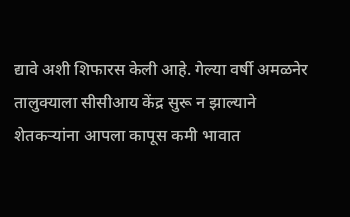द्यावे अशी शिफारस केली आहे. गेल्या वर्षी अमळनेर तालुक्याला सीसीआय केंद्र सुरू न झाल्याने शेतकऱ्यांना आपला कापूस कमी भावात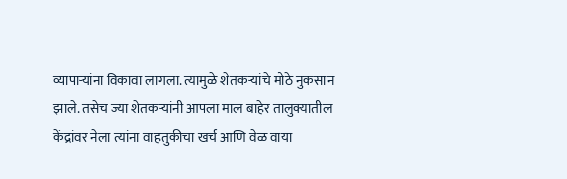व्यापाऱ्यांना विकावा लागला. त्यामुळे शेतकऱ्यांचे मोठे नुकसान झाले. तसेच ज्या शेतकऱ्यांनी आपला माल बाहेर तालुक्यातील केंद्रांवर नेला त्यांना वाहतुकीचा खर्च आणि वेळ वाया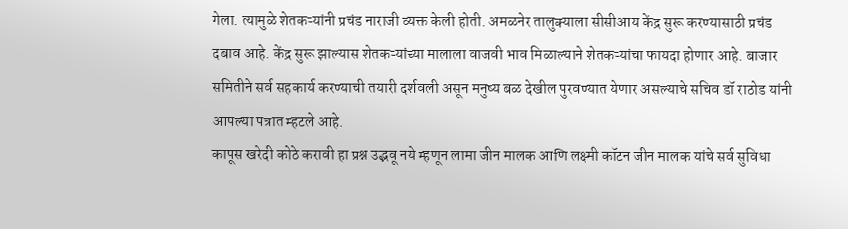गेला. त्यामुळे शेतकऱ्यांनी प्रचंड नाराजी व्यक्त केली होती. अमळनेर तालुक्याला सीसीआय केंद्र सुरू करण्यासाठी प्रचंड दबाव आहे. केंद्र सुरू झाल्यास शेतकऱ्यांच्या मालाला वाजवी भाव मिळाल्याने शेतकऱ्यांचा फायदा होणार आहे. बाजार समितीने सर्व सहकार्य करण्याची तयारी दर्शवली असून मनुष्य बळ देखील पुरवण्यात येणार असल्याचे सचिव डॉ राठोड यांनी आपल्या पत्रात म्हटले आहे.
कापूस खरेदी कोठे करावी हा प्रश्न उद्भवू नये म्हणून लामा जीन मालक आणि लक्ष्मी कॉटन जीन मालक यांचे सर्व सुविधा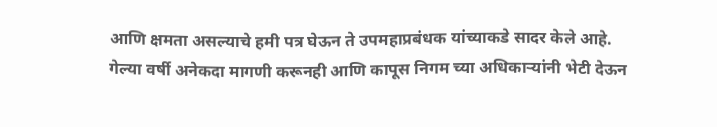आणि क्षमता असल्याचे हमी पत्र घेऊन ते उपमहाप्रबंधक यांच्याकडे सादर केले आहे.
गेल्या वर्षी अनेकदा मागणी करूनही आणि कापूस निगम च्या अधिकाऱ्यांनी भेटी देऊन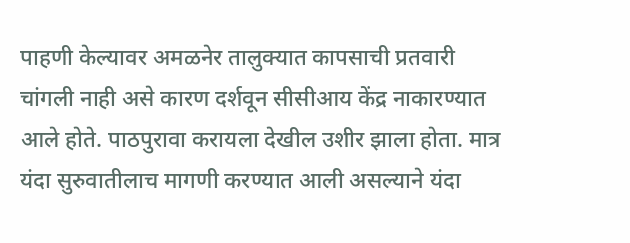पाहणी केल्यावर अमळनेर तालुक्यात कापसाची प्रतवारी चांगली नाही असे कारण दर्शवून सीसीआय केंद्र नाकारण्यात आले होते. पाठपुरावा करायला देखील उशीर झाला होता. मात्र यंदा सुरुवातीलाच मागणी करण्यात आली असल्याने यंदा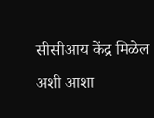सीसीआय केंद्र मिळेल अशी आशा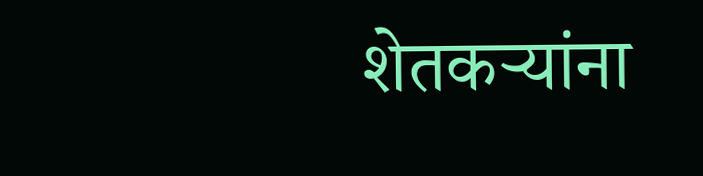शेतकऱ्यांना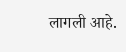लागली आहे.